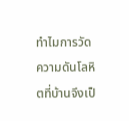ทำไมการวัดความดันโลหิตที่บ้านจึงเป็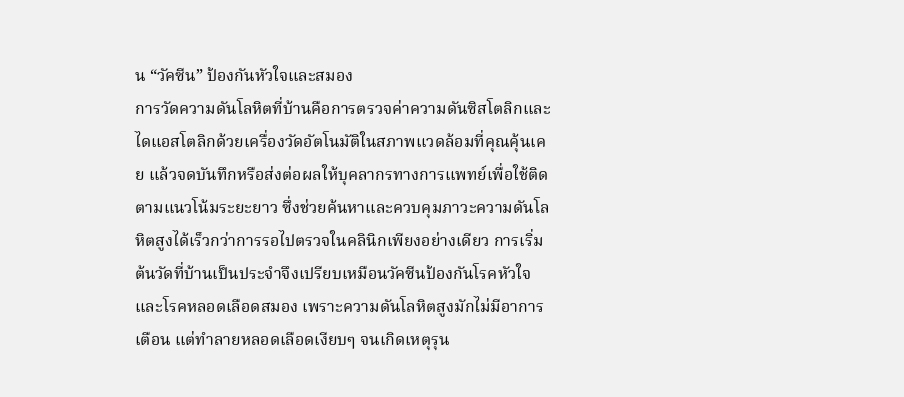น “วัคซีน” ป้องกันหัวใจและสมอง
การวัดความดันโลหิตที่บ้านคือการตรวจค่าความดันซิสโตลิกและไดแอสโตลิกด้วยเครื่องวัดอัตโนมัติในสภาพแวดล้อมที่คุณคุ้นเคย แล้วจดบันทึกหรือส่งต่อผลให้บุคลากรทางการแพทย์เพื่อใช้ติดตามแนวโน้มระยะยาว ซึ่งช่วยค้นหาและควบคุมภาวะความดันโลหิตสูงได้เร็วกว่าการรอไปตรวจในคลินิกเพียงอย่างเดียว การเริ่มต้นวัดที่บ้านเป็นประจำจึงเปรียบเหมือนวัคซีนป้องกันโรคหัวใจและโรคหลอดเลือดสมอง เพราะความดันโลหิตสูงมักไม่มีอาการเตือน แต่ทำลายหลอดเลือดเงียบๆ จนเกิดเหตุรุน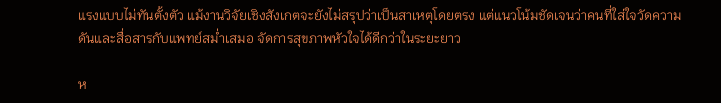แรงแบบไม่ทันตั้งตัว แม้งานวิจัยเชิงสังเกตจะยังไม่สรุปว่าเป็นสาเหตุโดยตรง แต่แนวโน้มชัดเจนว่าคนที่ใส่ใจวัดความดันและสื่อสารกับแพทย์สม่ำเสมอ จัดการสุขภาพหัวใจได้ดีกว่าในระยะยาว

ห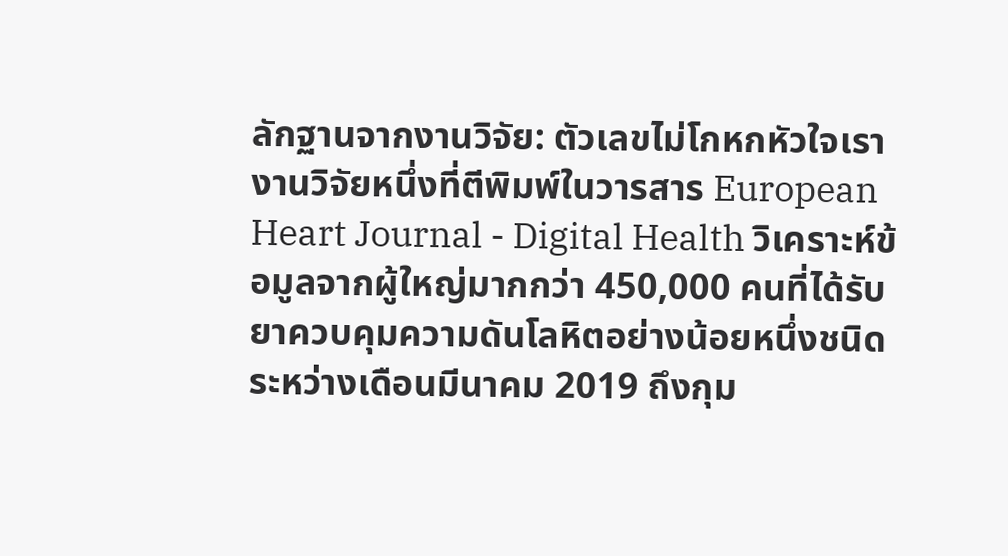ลักฐานจากงานวิจัย: ตัวเลขไม่โกหกหัวใจเรา
งานวิจัยหนึ่งที่ตีพิมพ์ในวารสาร European Heart Journal - Digital Health วิเคราะห์ข้อมูลจากผู้ใหญ่มากกว่า 450,000 คนที่ได้รับยาควบคุมความดันโลหิตอย่างน้อยหนึ่งชนิด ระหว่างเดือนมีนาคม 2019 ถึงกุม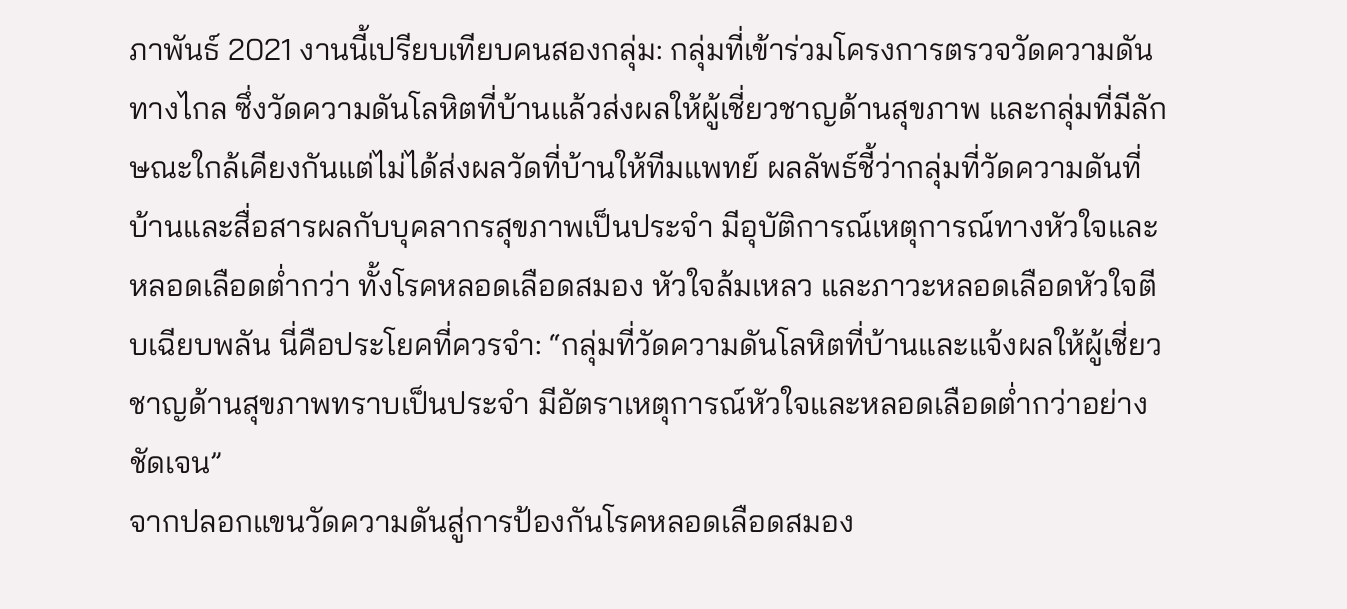ภาพันธ์ 2021 งานนี้เปรียบเทียบคนสองกลุ่ม: กลุ่มที่เข้าร่วมโครงการตรวจวัดความดันทางไกล ซึ่งวัดความดันโลหิตที่บ้านแล้วส่งผลให้ผู้เชี่ยวชาญด้านสุขภาพ และกลุ่มที่มีลักษณะใกล้เคียงกันแต่ไม่ได้ส่งผลวัดที่บ้านให้ทีมแพทย์ ผลลัพธ์ชี้ว่ากลุ่มที่วัดความดันที่บ้านและสื่อสารผลกับบุคลากรสุขภาพเป็นประจำ มีอุบัติการณ์เหตุการณ์ทางหัวใจและหลอดเลือดต่ำกว่า ทั้งโรคหลอดเลือดสมอง หัวใจล้มเหลว และภาวะหลอดเลือดหัวใจตีบเฉียบพลัน นี่คือประโยคที่ควรจำ: “กลุ่มที่วัดความดันโลหิตที่บ้านและแจ้งผลให้ผู้เชี่ยวชาญด้านสุขภาพทราบเป็นประจำ มีอัตราเหตุการณ์หัวใจและหลอดเลือดต่ำกว่าอย่างชัดเจน”
จากปลอกแขนวัดความดันสู่การป้องกันโรคหลอดเลือดสมอง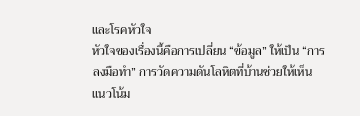และโรคหัวใจ
หัวใจของเรื่องนี้คือการเปลี่ยน “ข้อมูล” ให้เป็น “การลงมือทำ” การวัดความดันโลหิตที่บ้านช่วยให้เห็นแนวโน้ม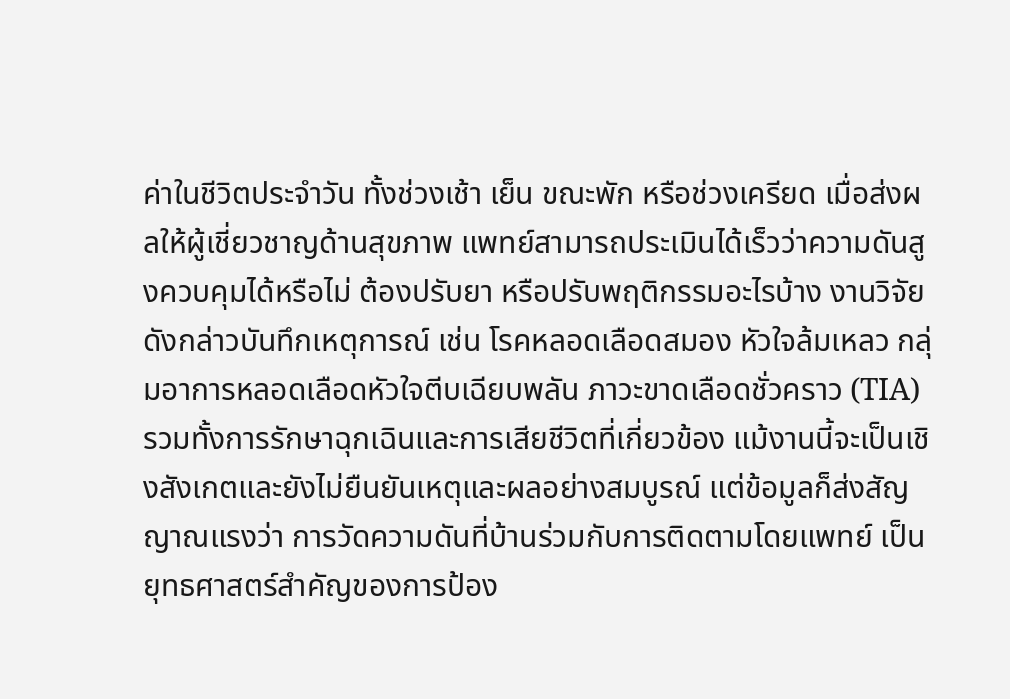ค่าในชีวิตประจำวัน ทั้งช่วงเช้า เย็น ขณะพัก หรือช่วงเครียด เมื่อส่งผลให้ผู้เชี่ยวชาญด้านสุขภาพ แพทย์สามารถประเมินได้เร็วว่าความดันสูงควบคุมได้หรือไม่ ต้องปรับยา หรือปรับพฤติกรรมอะไรบ้าง งานวิจัยดังกล่าวบันทึกเหตุการณ์ เช่น โรคหลอดเลือดสมอง หัวใจล้มเหลว กลุ่มอาการหลอดเลือดหัวใจตีบเฉียบพลัน ภาวะขาดเลือดชั่วคราว (TIA) รวมทั้งการรักษาฉุกเฉินและการเสียชีวิตที่เกี่ยวข้อง แม้งานนี้จะเป็นเชิงสังเกตและยังไม่ยืนยันเหตุและผลอย่างสมบูรณ์ แต่ข้อมูลก็ส่งสัญญาณแรงว่า การวัดความดันที่บ้านร่วมกับการติดตามโดยแพทย์ เป็นยุทธศาสตร์สำคัญของการป้อง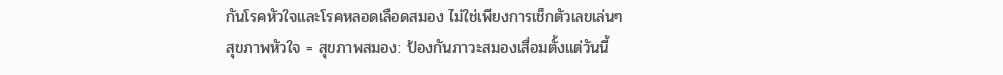กันโรคหัวใจและโรคหลอดเลือดสมอง ไม่ใช่เพียงการเช็กตัวเลขเล่นๆ
สุขภาพหัวใจ = สุขภาพสมอง: ป้องกันภาวะสมองเสื่อมตั้งแต่วันนี้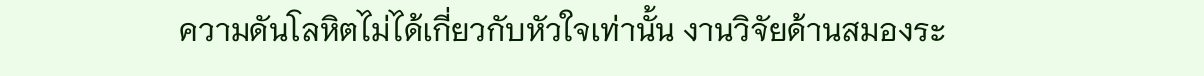ความดันโลหิตไม่ได้เกี่ยวกับหัวใจเท่านั้น งานวิจัยด้านสมองระ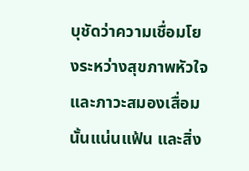บุชัดว่าความเชื่อมโยงระหว่างสุขภาพหัวใจและภาวะสมองเสื่อมนั้นแน่นแฟ้น และสิ่ง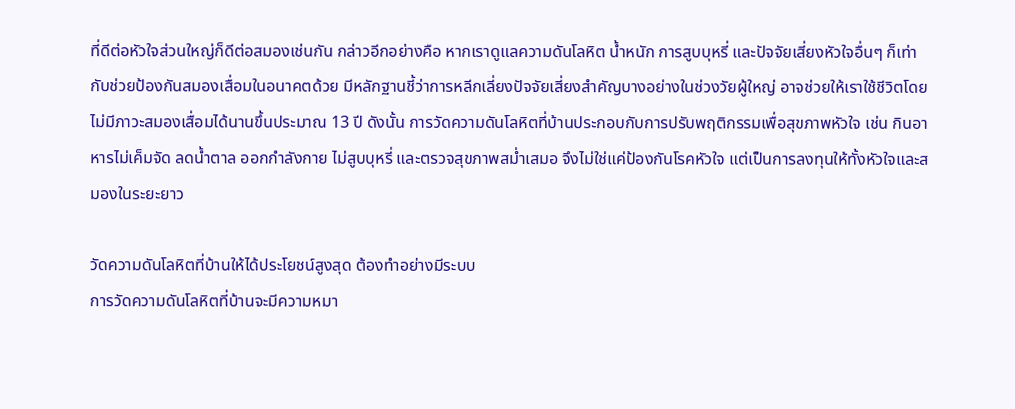ที่ดีต่อหัวใจส่วนใหญ่ก็ดีต่อสมองเช่นกัน กล่าวอีกอย่างคือ หากเราดูแลความดันโลหิต น้ำหนัก การสูบบุหรี่ และปัจจัยเสี่ยงหัวใจอื่นๆ ก็เท่ากับช่วยป้องกันสมองเสื่อมในอนาคตด้วย มีหลักฐานชี้ว่าการหลีกเลี่ยงปัจจัยเสี่ยงสำคัญบางอย่างในช่วงวัยผู้ใหญ่ อาจช่วยให้เราใช้ชีวิตโดยไม่มีภาวะสมองเสื่อมได้นานขึ้นประมาณ 13 ปี ดังนั้น การวัดความดันโลหิตที่บ้านประกอบกับการปรับพฤติกรรมเพื่อสุขภาพหัวใจ เช่น กินอาหารไม่เค็มจัด ลดน้ำตาล ออกกำลังกาย ไม่สูบบุหรี่ และตรวจสุขภาพสม่ำเสมอ จึงไม่ใช่แค่ป้องกันโรคหัวใจ แต่เป็นการลงทุนให้ทั้งหัวใจและสมองในระยะยาว

วัดความดันโลหิตที่บ้านให้ได้ประโยชน์สูงสุด ต้องทำอย่างมีระบบ
การวัดความดันโลหิตที่บ้านจะมีความหมา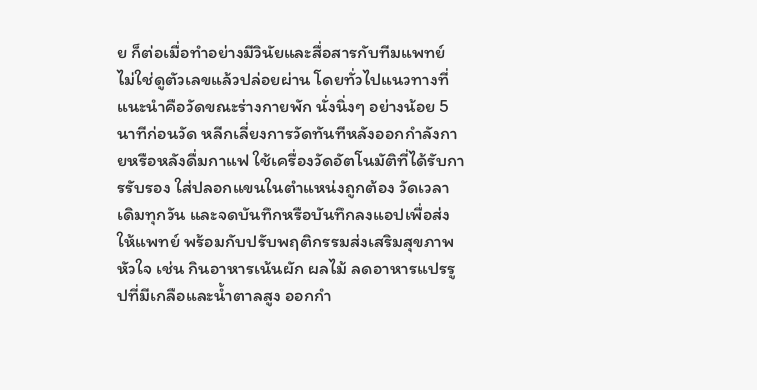ย ก็ต่อเมื่อทำอย่างมีวินัยและสื่อสารกับทีมแพทย์ ไม่ใช่ดูตัวเลขแล้วปล่อยผ่าน โดยทั่วไปแนวทางที่แนะนำคือวัดขณะร่างกายพัก นั่งนิ่งๆ อย่างน้อย 5 นาทีก่อนวัด หลีกเลี่ยงการวัดทันทีหลังออกกำลังกายหรือหลังดื่มกาแฟ ใช้เครื่องวัดอัตโนมัติที่ได้รับการรับรอง ใส่ปลอกแขนในตำแหน่งถูกต้อง วัดเวลาเดิมทุกวัน และจดบันทึกหรือบันทึกลงแอปเพื่อส่งให้แพทย์ พร้อมกับปรับพฤติกรรมส่งเสริมสุขภาพหัวใจ เช่น กินอาหารเน้นผัก ผลไม้ ลดอาหารแปรรูปที่มีเกลือและน้ำตาลสูง ออกกำ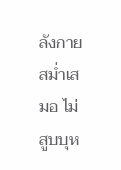ลังกายสม่ำเสมอ ไม่สูบบุห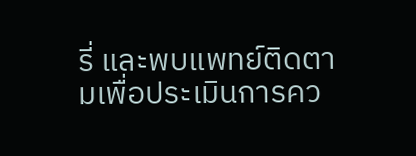รี่ และพบแพทย์ติดตามเพื่อประเมินการคว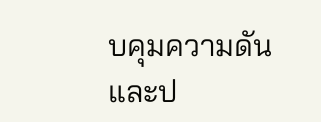บคุมความดันและป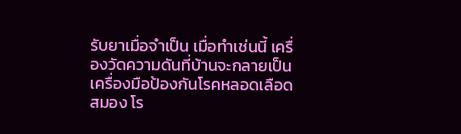รับยาเมื่อจำเป็น เมื่อทำเช่นนี้ เครื่องวัดความดันที่บ้านจะกลายเป็นเครื่องมือป้องกันโรคหลอดเลือดสมอง โร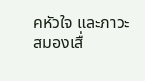คหัวใจ และภาวะสมองเสื่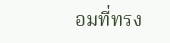อมที่ทรง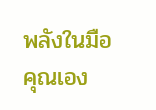พลังในมือคุณเอง